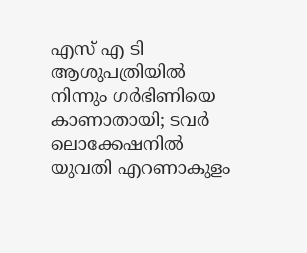എസ് എ ടി ആശുപത്രിയിൽ നിന്നും ഗർഭിണിയെ കാണാതായി; ടവർ ലൊക്കേഷനിൽ യുവതി എറണാകുളം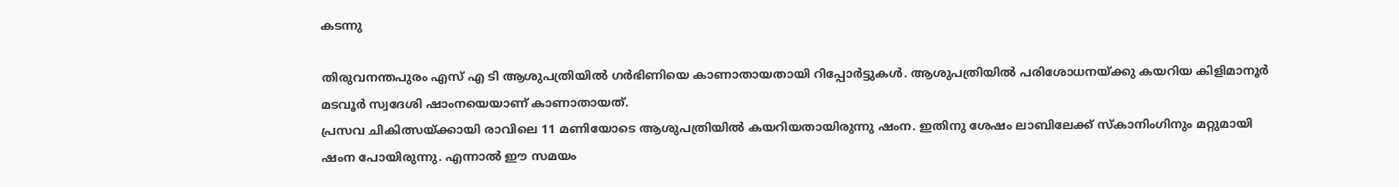കടന്നു

തിരുവനന്തപുരം എസ് എ ടി ആശുപത്രിയിൽ ഗർഭിണിയെ കാണാതായതായി റിപ്പോർട്ടുകൾ. ആശുപത്രിയിൽ പരിശോധനയ്ക്കു കയറിയ കിളിമാനൂർ മടവൂർ സ്വദേശി ഷാംനയെയാണ് കാണാതായത്.
പ്രസവ ചികിത്സയ്ക്കായി രാവിലെ 11 മണിയോടെ ആശുപത്രിയിൽ കയറിയതായിരുന്നു ഷംന. ഇതിനു ശേഷം ലാബിലേക്ക് സ്കാനിംഗിനും മറ്റുമായി ഷംന പോയിരുന്നു. എന്നാൽ ഈ സമയം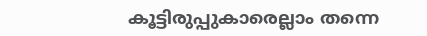കൂട്ടിരുപ്പുകാരെല്ലാം തന്നെ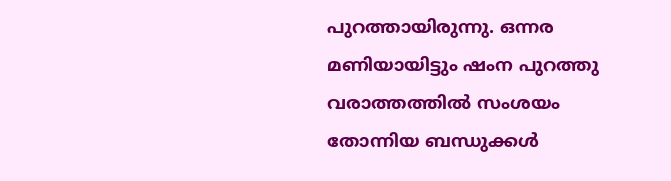പുറത്തായിരുന്നു. ഒന്നര മണിയായിട്ടും ഷംന പുറത്തു വരാത്തത്തിൽ സംശയം തോന്നിയ ബന്ധുക്കൾ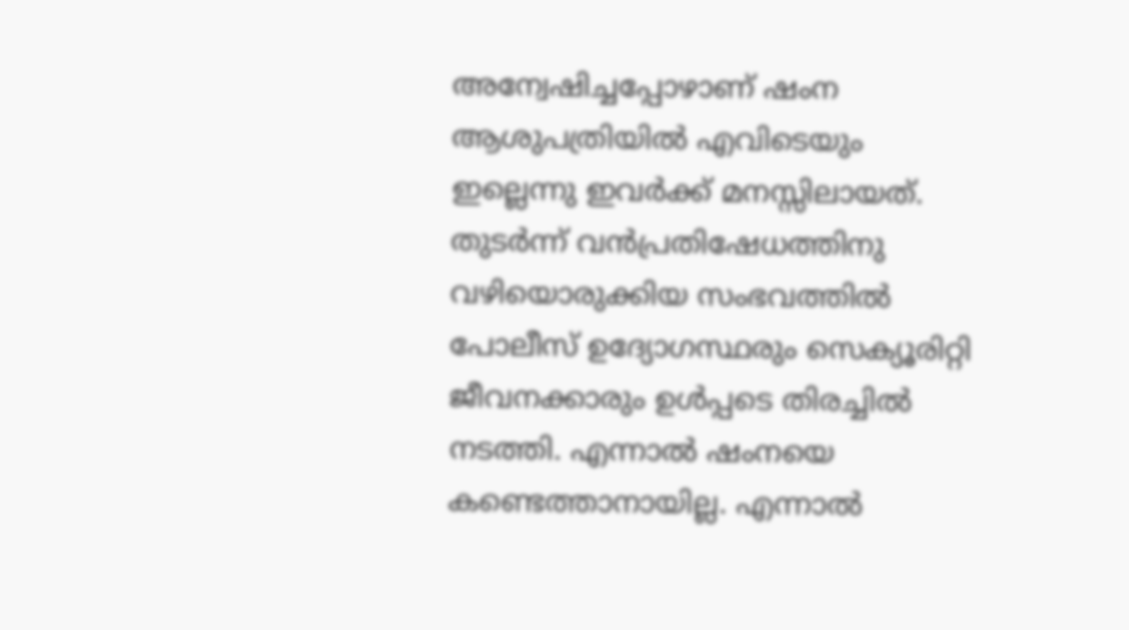അന്വേഷിച്ചപ്പോഴാണ് ഷംന ആശുപത്രിയിൽ എവിടെയും ഇല്ലെന്നു ഇവർക്ക് മനസ്സിലായത്.
തുടർന്ന് വൻപ്രതിഷേധത്തിനു വഴിയൊരുക്കിയ സംഭവത്തിൽ പോലീസ് ഉദ്യോഗസ്ഥരും സെക്യൂരിറ്റി ജീവനക്കാരും ഉൾപ്പടെ തിരച്ചിൽ നടത്തി. എന്നാൽ ഷംനയെ കണ്ടെത്താനായില്ല. എന്നാൽ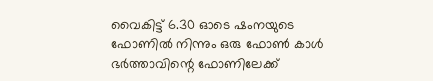വൈകിട്ട് 6.30 ഓടെ ഷംനയുടെ ഫോണിൽ നിന്നും ഒരു ഫോൺ കാൾ ഭർത്താവിന്റെ ഫോണിലേക്ക്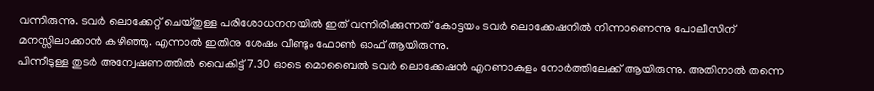വന്നിരുന്നു. ടവർ ലൊക്കേറ്റ് ചെയ്തുള്ള പരിശോധനനയിൽ ഇത് വന്നിരിക്കുന്നത് കോട്ടയം ടവർ ലൊക്കേഷനിൽ നിന്നാണെന്നു പോലീസിന് മനസ്സിലാക്കാൻ കഴിഞ്ഞു. എന്നാൽ ഇതിനു ശേഷം വീണ്ടും ഫോൺ ഓഫ് ആയിരുന്നു.
പിന്നീടുള്ള തുടർ അന്വേഷണത്തിൽ വൈകിട്ട് 7.30 ഓടെ മൊബൈൽ ടവർ ലൊക്കേഷൻ എറണാകുളം നോർത്തിലേക്ക് ആയിരുന്നു. അതിനാൽ തന്നെ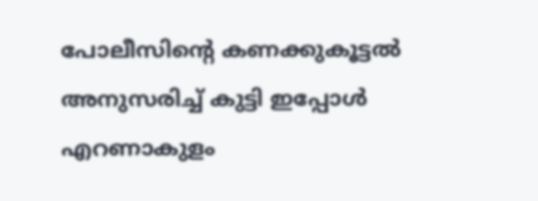പോലീസിന്റെ കണക്കുകൂട്ടൽ അനുസരിച്ച് കുട്ടി ഇപ്പോൾ എറണാകുളം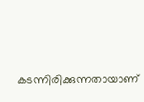കടന്നിരിക്കുന്നതായാണ്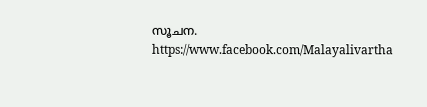സൂചന.
https://www.facebook.com/Malayalivartha